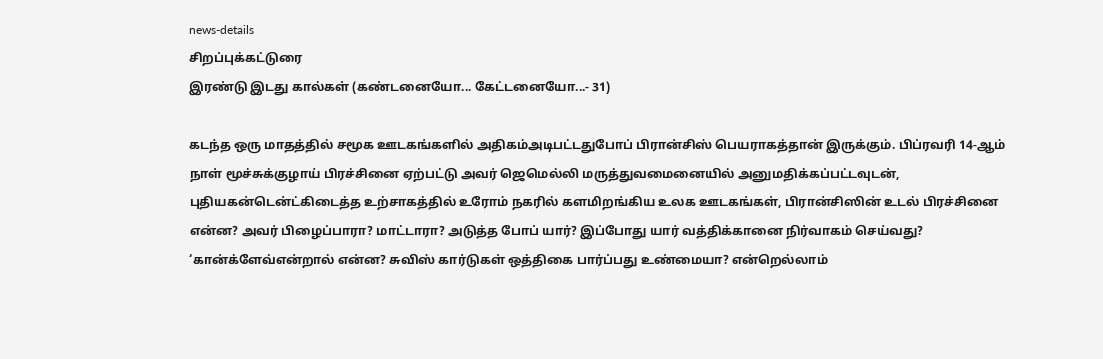news-details
சிறப்புக்கட்டுரை
இரண்டு இடது கால்கள் (கண்டனையோ... கேட்டனையோ...- 31)

கடந்த ஒரு மாதத்தில் சமூக ஊடகங்களில் அதிகம்அடிபட்டதுபோப் பிரான்சிஸ் பெயராகத்தான் இருக்கும். பிப்ரவரி 14-ஆம் நாள் மூச்சுக்குழாய் பிரச்சினை ஏற்பட்டு அவர் ஜெமெல்லி மருத்துவமைனையில் அனுமதிக்கப்பட்டவுடன், புதியகன்டென்ட்கிடைத்த உற்சாகத்தில் உரோம் நகரில் களமிறங்கிய உலக ஊடகங்கள், பிரான்சிஸின் உடல் பிரச்சினை என்ன? அவர் பிழைப்பாரா? மாட்டாரா? அடுத்த போப் யார்? இப்போது யார் வத்திக்கானை நிர்வாகம் செய்வது? ‘கான்க்ளேவ்என்றால் என்ன? சுவிஸ் கார்டுகள் ஒத்திகை பார்ப்பது உண்மையா? என்றெல்லாம்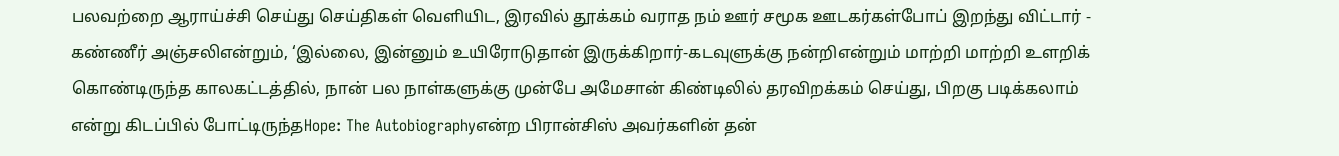பலவற்றை ஆராய்ச்சி செய்து செய்திகள் வெளியிட, இரவில் தூக்கம் வராத நம் ஊர் சமூக ஊடகர்கள்போப் இறந்து விட்டார் - கண்ணீர் அஞ்சலிஎன்றும், ‘இல்லை, இன்னும் உயிரோடுதான் இருக்கிறார்-கடவுளுக்கு நன்றிஎன்றும் மாற்றி மாற்றி உளறிக் கொண்டிருந்த காலகட்டத்தில், நான் பல நாள்களுக்கு முன்பே அமேசான் கிண்டிலில் தரவிறக்கம் செய்து, பிறகு படிக்கலாம் என்று கிடப்பில் போட்டிருந்தHope: The Autobiographyஎன்ற பிரான்சிஸ் அவர்களின் தன்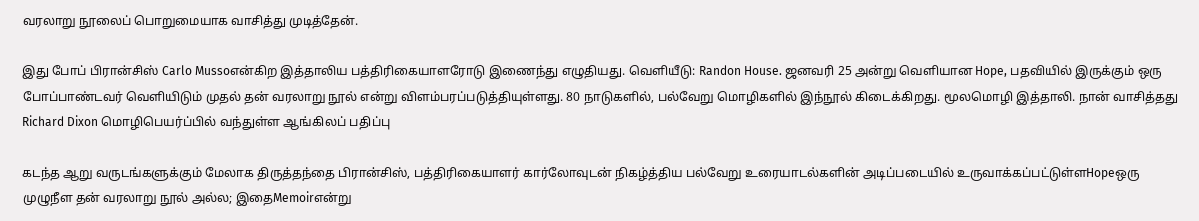வரலாறு நூலைப் பொறுமையாக வாசித்து முடித்தேன்.

இது போப் பிரான்சிஸ் Carlo Mussoஎன்கிற இத்தாலிய பத்திரிகையாளரோடு இணைந்து எழுதியது. வெளியீடு: Randon House. ஜனவரி 25 அன்று வெளியான Hope, பதவியில் இருக்கும் ஒரு போப்பாண்டவர் வெளியிடும் முதல் தன் வரலாறு நூல் என்று விளம்பரப்படுத்தியுள்ளது. 80 நாடுகளில், பல்வேறு மொழிகளில் இந்நூல் கிடைக்கிறது. மூலமொழி இத்தாலி. நான் வாசித்தது Richard Dixon மொழிபெயர்ப்பில் வந்துள்ள ஆங்கிலப் பதிப்பு

கடந்த ஆறு வருடங்களுக்கும் மேலாக திருத்தந்தை பிரான்சிஸ், பத்திரிகையாளர் கார்லோவுடன் நிகழ்த்திய பல்வேறு உரையாடல்களின் அடிப்படையில் உருவாக்கப்பட்டுள்ளHopeஒரு முழுநீள தன் வரலாறு நூல் அல்ல; இதைMemoirஎன்று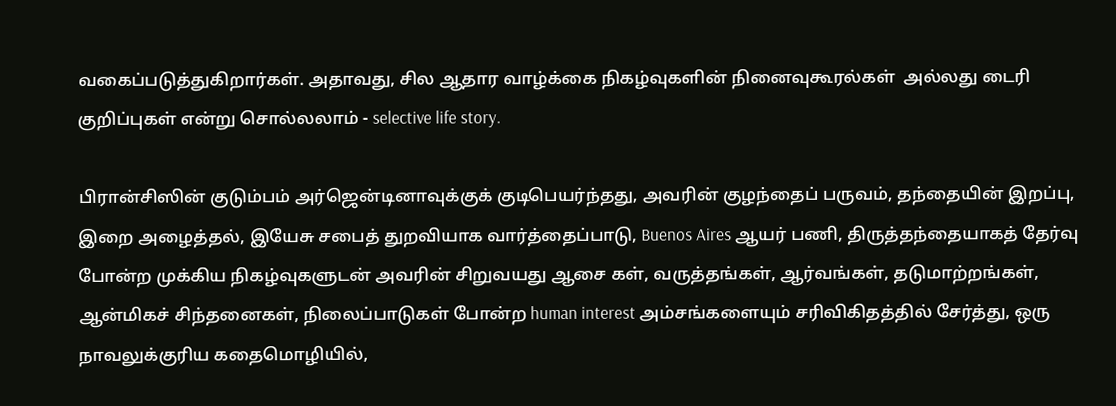வகைப்படுத்துகிறார்கள். அதாவது, சில ஆதார வாழ்க்கை நிகழ்வுகளின் நினைவுகூரல்கள்  அல்லது டைரி குறிப்புகள் என்று சொல்லலாம் - selective life story.

பிரான்சிஸின் குடும்பம் அர்ஜென்டினாவுக்குக் குடிபெயர்ந்தது, அவரின் குழந்தைப் பருவம், தந்தையின் இறப்பு, இறை அழைத்தல், இயேசு சபைத் துறவியாக வார்த்தைப்பாடு, Buenos Aires ஆயர் பணி, திருத்தந்தையாகத் தேர்வு போன்ற முக்கிய நிகழ்வுகளுடன் அவரின் சிறுவயது ஆசை கள், வருத்தங்கள், ஆர்வங்கள், தடுமாற்றங்கள், ஆன்மிகச் சிந்தனைகள், நிலைப்பாடுகள் போன்ற human interest அம்சங்களையும் சரிவிகிதத்தில் சேர்த்து, ஒரு நாவலுக்குரிய கதைமொழியில்,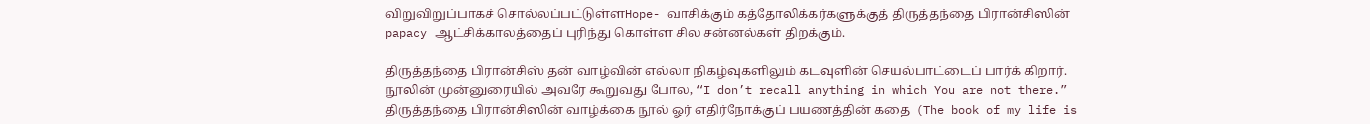விறுவிறுப்பாகச் சொல்லப்பட்டுள்ளHope- வாசிக்கும் கத்தோலிக்கர்களுக்குத் திருத்தந்தை பிரான்சிஸின் papacy ஆட்சிக்காலத்தைப் புரிந்து கொள்ள சில சன்னல்கள் திறக்கும்.

திருத்தந்தை பிரான்சிஸ் தன் வாழ்வின் எல்லா நிகழ்வுகளிலும் கடவுளின் செயல்பாட்டைப் பார்க் கிறார். நூலின் முன்னுரையில் அவரே கூறுவது போல, “I don’t recall anything in which You are not there.” திருத்தந்தை பிரான்சிஸின் வாழ்க்கை நூல் ஓர் எதிர்நோக்குப் பயணத்தின் கதை  (The book of my life is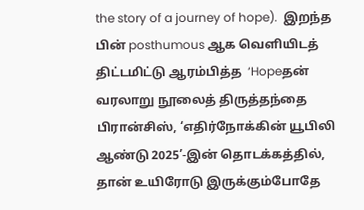the story of a journey of hope).  இறந்த பின் posthumous ஆக வெளியிடத் திட்டமிட்டு ஆரம்பித்த  ‘Hopeதன் வரலாறு நூலைத் திருத்தந்தை பிரான்சிஸ், ‘எதிர்நோக்கின் யூபிலி ஆண்டு 2025’-இன் தொடக்கத்தில், தான் உயிரோடு இருக்கும்போதே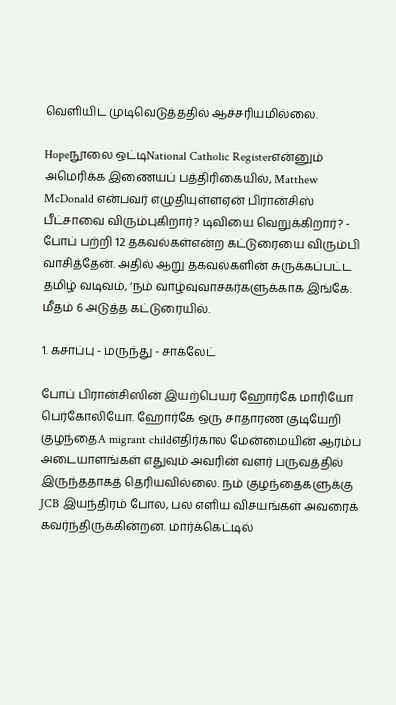வெளியிட முடிவெடுத்ததில் ஆச்சரியமில்லை.

Hopeநூலை ஒட்டிNational Catholic Registerஎன்னும் அமெரிக்க இணையப் பத்திரிகையில், Matthew McDonald என்பவர் எழுதியுள்ளஏன் பிரான்சிஸ் பீட்சாவை விரும்புகிறார்? டிவியை வெறுக்கிறார்? - போப் பற்றி 12 தகவல்கள்என்ற கட்டுரையை விரும்பி வாசித்தேன். அதில் ஆறு தகவல்களின் சுருக்கப்பட்ட தமிழ் வடிவம், ‘நம் வாழ்வுவாசகர்களுக்காக இங்கே. மீதம் 6 அடுத்த கட்டுரையில்.

1. கசாப்பு - மருந்து - சாக்லேட்

போப் பிரான்சிஸின் இயற்பெயர் ஹோர்கே மாரியோ பெர்கோலியோ. ஹோர்கே ஒரு சாதாரண குடியேறி குழந்தைA migrant childஎதிர்கால மேன்மையின் ஆரம்ப அடையாளங்கள் எதுவும் அவரின் வளர் பருவத்தில் இருந்ததாகத் தெரியவில்லை. நம் குழந்தைகளுக்கு JCB இயந்திரம் போல, பல எளிய விசயங்கள் அவரைக் கவர்ந்திருக்கின்றன. மார்க்கெட்டில்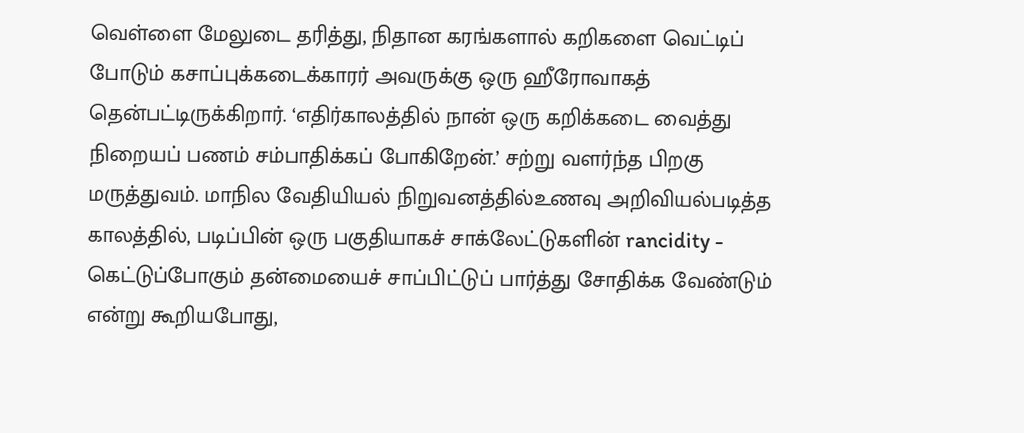வெள்ளை மேலுடை தரித்து, நிதான கரங்களால் கறிகளை வெட்டிப் போடும் கசாப்புக்கடைக்காரர் அவருக்கு ஒரு ஹீரோவாகத் தென்பட்டிருக்கிறார். ‘எதிர்காலத்தில் நான் ஒரு கறிக்கடை வைத்து நிறையப் பணம் சம்பாதிக்கப் போகிறேன்.’ சற்று வளர்ந்த பிறகு மருத்துவம். மாநில வேதியியல் நிறுவனத்தில்உணவு அறிவியல்படித்த காலத்தில், படிப்பின் ஒரு பகுதியாகச் சாக்லேட்டுகளின் rancidity - கெட்டுப்போகும் தன்மையைச் சாப்பிட்டுப் பார்த்து சோதிக்க வேண்டும் என்று கூறியபோது,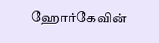ஹோர்கேவின்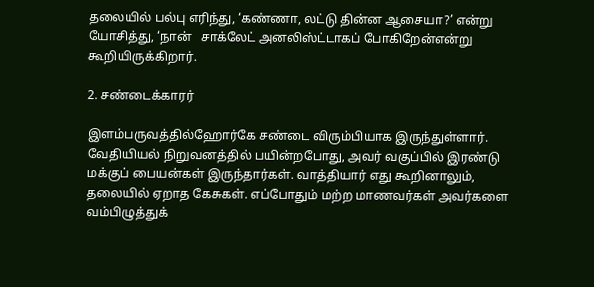தலையில் பல்பு எரிந்து, ‘கண்ணா, லட்டு தின்ன ஆசையா?’ என்று யோசித்து, ‘நான்   சாக்லேட் அனலிஸ்ட்டாகப் போகிறேன்என்று கூறியிருக்கிறார்.

2. சண்டைக்காரர்

இளம்பருவத்தில்ஹோர்கே சண்டை விரும்பியாக இருந்துள்ளார். வேதியியல் நிறுவனத்தில் பயின்றபோது, அவர் வகுப்பில் இரண்டு மக்குப் பையன்கள் இருந்தார்கள். வாத்தியார் எது கூறினாலும், தலையில் ஏறாத கேசுகள். எப்போதும் மற்ற மாணவர்கள் அவர்களை வம்பிழுத்துக்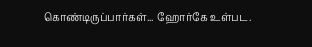கொண்டிருப்பார்கள்... ஹோர்கே உள்பட.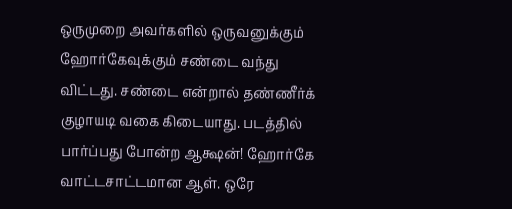ஒருமுறை அவர்களில் ஒருவனுக்கும் ஹோர்கேவுக்கும் சண்டை வந்து விட்டது. சண்டை என்றால் தண்ணீர்க் குழாயடி வகை கிடையாது. படத்தில் பார்ப்பது போன்ற ஆக்ஷன்! ஹோர்கே வாட்டசாட்டமான ஆள். ஒரே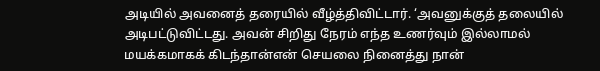அடியில் அவனைத் தரையில் வீழ்த்திவிட்டார். ‘அவனுக்குத் தலையில் அடிபட்டுவிட்டது. அவன் சிறிது நேரம் எந்த உணர்வும் இல்லாமல் மயக்கமாகக் கிடந்தான்என் செயலை நினைத்து நான்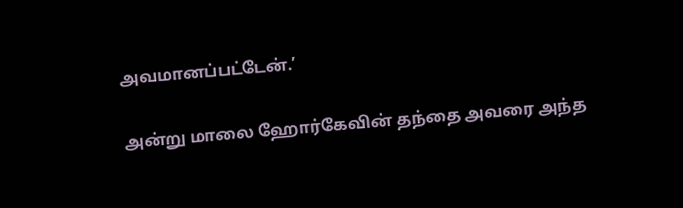அவமானப்பட்டேன்.’

அன்று மாலை ஹோர்கேவின் தந்தை அவரை அந்த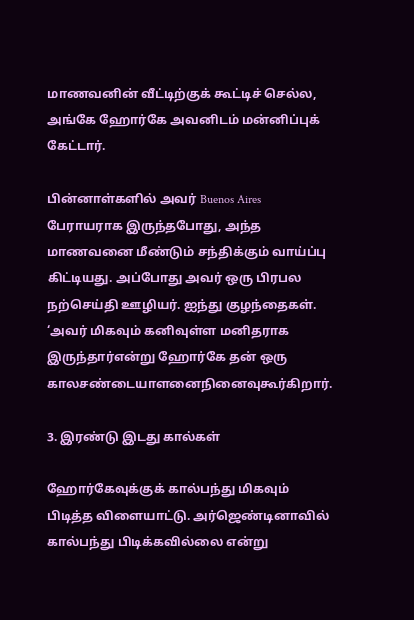மாணவனின் வீட்டிற்குக் கூட்டிச் செல்ல, அங்கே ஹோர்கே அவனிடம் மன்னிப்புக் கேட்டார்.

பின்னாள்களில் அவர் Buenos Aires பேராயராக இருந்தபோது, அந்த மாணவனை மீண்டும் சந்திக்கும் வாய்ப்பு கிட்டியது. அப்போது அவர் ஒரு பிரபல நற்செய்தி ஊழியர். ஐந்து குழந்தைகள். ‘அவர் மிகவும் கனிவுள்ள மனிதராக இருந்தார்என்று ஹோர்கே தன் ஒரு காலசண்டையாளனைநினைவுகூர்கிறார்.

3. இரண்டு இடது கால்கள்

ஹோர்கேவுக்குக் கால்பந்து மிகவும் பிடித்த விளையாட்டு. அர்ஜெண்டினாவில் கால்பந்து பிடிக்கவில்லை என்று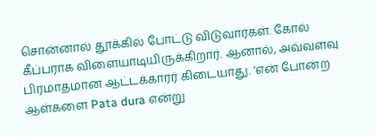சொன்னால் தூக்கில் போட்டு விடுவார்கள். கோல் கீப்பராக விளையாடியிருக்கிறார். ஆனால், அவ்வளவு பிரமாதமான ஆட்டக்காரர் கிடையாது. ‘என் போன்ற ஆள்களை Pata dura என்று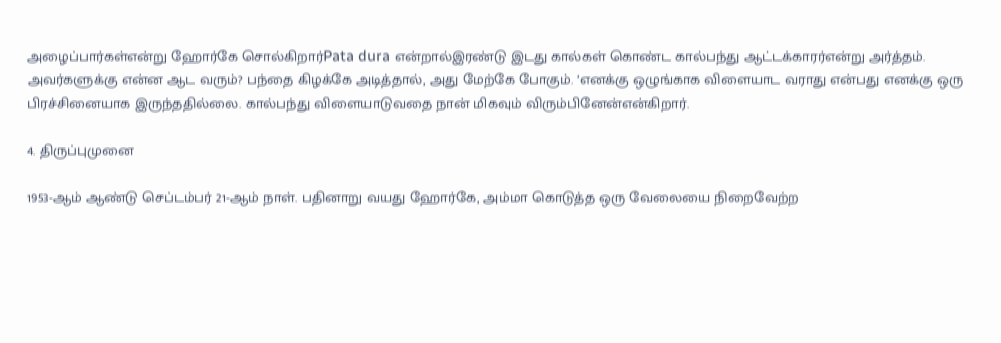அழைப்பார்கள்என்று ஹோர்கே சொல்கிறார்Pata dura என்றால்இரண்டு இடது கால்கள் கொண்ட கால்பந்து ஆட்டக்காரர்என்று அர்த்தம். அவர்களுக்கு என்ன ஆட வரும்? பந்தை கிழக்கே அடித்தால், அது மேற்கே போகும். ‘எனக்கு ஒழுங்காக விளையாட வராது என்பது எனக்கு ஒரு பிரச்சினையாக இருந்ததில்லை. கால்பந்து விளையாடுவதை நான் மிகவும் விரும்பினேன்என்கிறார்.

4. திருப்புமுனை

1953-ஆம் ஆண்டு செப்டம்பர் 21-ஆம் நாள். பதினாறு வயது ஹோர்கே, அம்மா கொடுத்த ஒரு வேலையை நிறைவேற்ற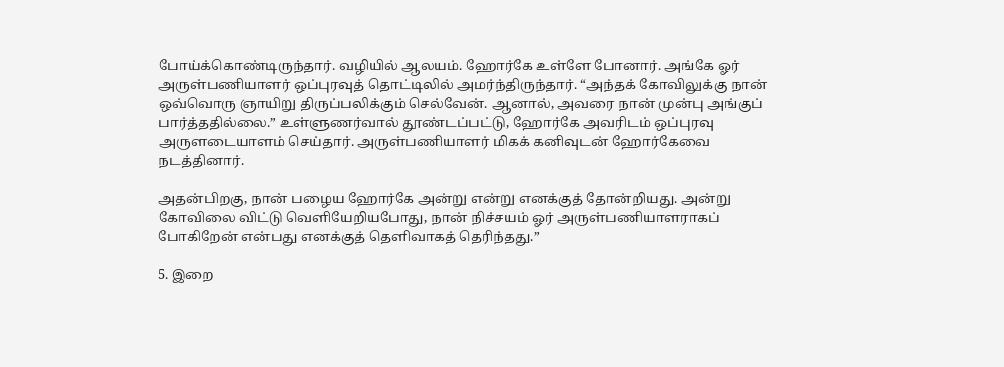போய்க்கொண்டிருந்தார். வழியில் ஆலயம். ஹோர்கே உள்ளே போனார். அங்கே ஓர் அருள்பணியாளர் ஒப்புரவுத் தொட்டிலில் அமர்ந்திருந்தார். “அந்தக் கோவிலுக்கு நான் ஒவ்வொரு ஞாயிறு திருப்பலிக்கும் செல்வேன். ஆனால், அவரை நான் முன்பு அங்குப் பார்த்ததில்லை.” உள்ளுணர்வால் தூண்டப்பட்டு, ஹோர்கே அவரிடம் ஒப்புரவு அருளடையாளம் செய்தார். அருள்பணியாளர் மிகக் கனிவுடன் ஹோர்கேவை நடத்தினார்.

அதன்பிறகு, நான் பழைய ஹோர்கே அன்று என்று எனக்குத் தோன்றியது. அன்று கோவிலை விட்டு வெளியேறியபோது, நான் நிச்சயம் ஓர் அருள்பணியாளராகப் போகிறேன் என்பது எனக்குத் தெளிவாகத் தெரிந்தது.”

5. இறை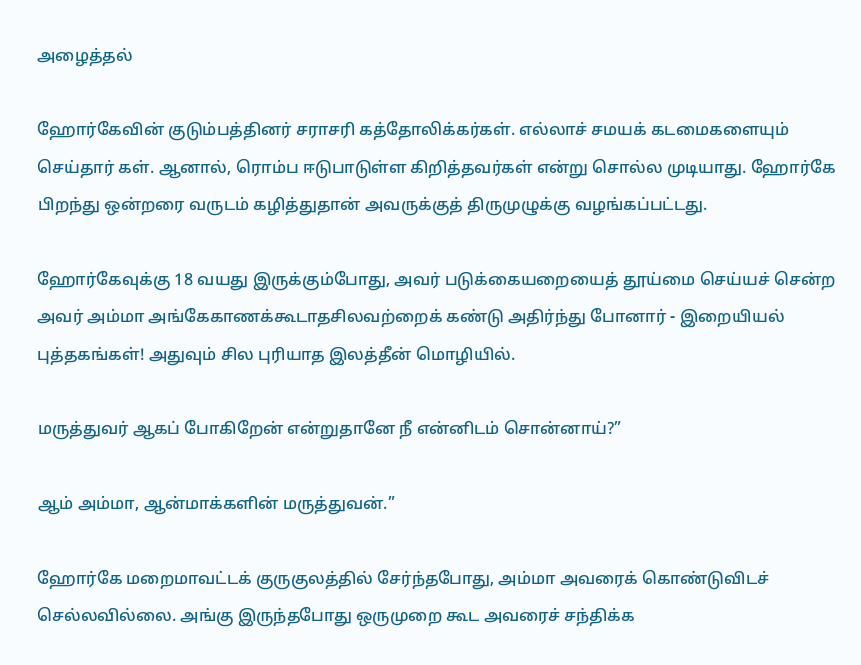அழைத்தல்

ஹோர்கேவின் குடும்பத்தினர் சராசரி கத்தோலிக்கர்கள். எல்லாச் சமயக் கடமைகளையும் செய்தார் கள். ஆனால், ரொம்ப ஈடுபாடுள்ள கிறித்தவர்கள் என்று சொல்ல முடியாது. ஹோர்கே பிறந்து ஒன்றரை வருடம் கழித்துதான் அவருக்குத் திருமுழுக்கு வழங்கப்பட்டது.

ஹோர்கேவுக்கு 18 வயது இருக்கும்போது, அவர் படுக்கையறையைத் தூய்மை செய்யச் சென்ற அவர் அம்மா அங்கேகாணக்கூடாதசிலவற்றைக் கண்டு அதிர்ந்து போனார் - இறையியல் புத்தகங்கள்! அதுவும் சில புரியாத இலத்தீன் மொழியில்.

மருத்துவர் ஆகப் போகிறேன் என்றுதானே நீ என்னிடம் சொன்னாய்?”

ஆம் அம்மா, ஆன்மாக்களின் மருத்துவன்.”

ஹோர்கே மறைமாவட்டக் குருகுலத்தில் சேர்ந்தபோது, அம்மா அவரைக் கொண்டுவிடச் செல்லவில்லை. அங்கு இருந்தபோது ஒருமுறை கூட அவரைச் சந்திக்க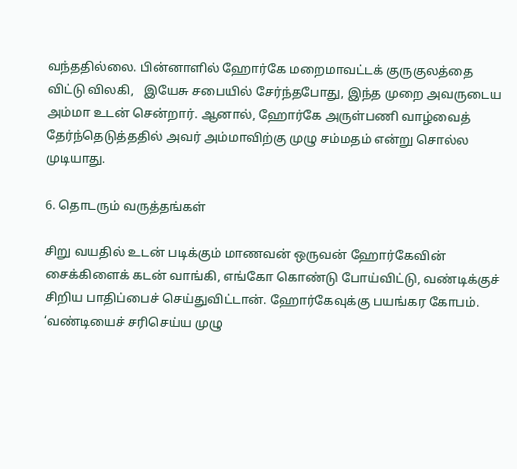வந்ததில்லை. பின்னாளில் ஹோர்கே மறைமாவட்டக் குருகுலத்தை விட்டு விலகி,   இயேசு சபையில் சேர்ந்தபோது, இந்த முறை அவருடைய அம்மா உடன் சென்றார். ஆனால், ஹோர்கே அருள்பணி வாழ்வைத் தேர்ந்தெடுத்ததில் அவர் அம்மாவிற்கு முழு சம்மதம் என்று சொல்ல முடியாது.

6. தொடரும் வருத்தங்கள்

சிறு வயதில் உடன் படிக்கும் மாணவன் ஒருவன் ஹோர்கேவின் சைக்கிளைக் கடன் வாங்கி, எங்கோ கொண்டு போய்விட்டு, வண்டிக்குச் சிறிய பாதிப்பைச் செய்துவிட்டான். ஹோர்கேவுக்கு பயங்கர கோபம். ‘வண்டியைச் சரிசெய்ய முழு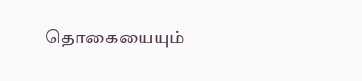தொகையையும்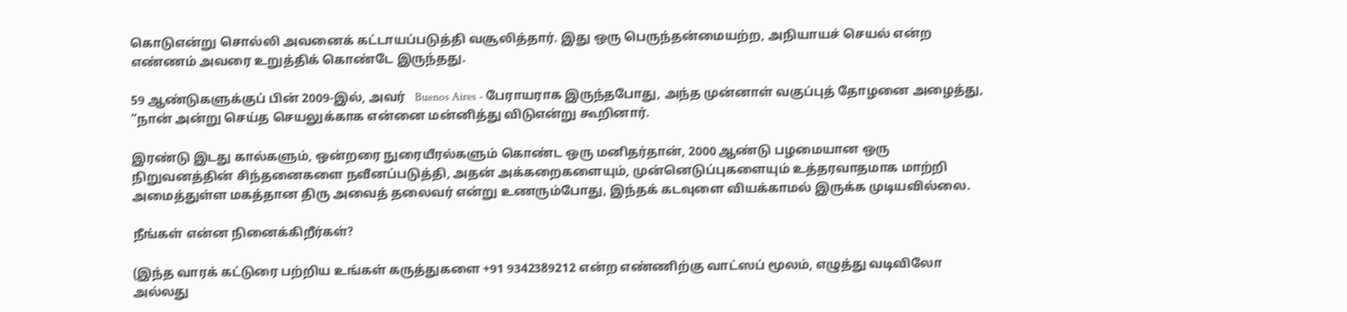கொடுஎன்று சொல்லி அவனைக் கட்டாயப்படுத்தி வசூலித்தார். இது ஒரு பெருந்தன்மையற்ற, அநியாயச் செயல் என்ற எண்ணம் அவரை உறுத்திக் கொண்டே இருந்தது.

59 ஆண்டுகளுக்குப் பின் 2009-இல், அவர்   Buenos Aires - பேராயராக இருந்தபோது, அந்த முன்னாள் வகுப்புத் தோழனை அழைத்து, “நான் அன்று செய்த செயலுக்காக என்னை மன்னித்து விடுஎன்று கூறினார்.

இரண்டு இடது கால்களும், ஒன்றரை நுரையீரல்களும் கொண்ட ஒரு மனிதர்தான், 2000 ஆண்டு பழமையான ஒரு நிறுவனத்தின் சிந்தனைகளை நவீனப்படுத்தி, அதன் அக்கறைகளையும், முன்னெடுப்புகளையும் உத்தரவாதமாக மாற்றி அமைத்துள்ள மகத்தான திரு அவைத் தலைவர் என்று உணரும்போது, இந்தக் கடவுளை வியக்காமல் இருக்க முடியவில்லை.

நீங்கள் என்ன நினைக்கிறீர்கள்?

(இந்த வாரக் கட்டுரை பற்றிய உங்கள் கருத்துகளை +91 9342389212 என்ற எண்ணிற்கு வாட்ஸப் மூலம், எழுத்து வடிவிலோ அல்லது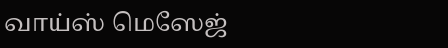வாய்ஸ் மெஸேஜ்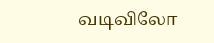வடிவிலோ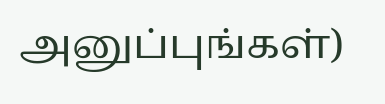அனுப்புங்கள்)